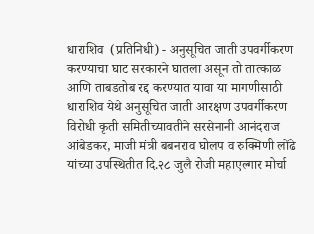धाराशिव  (प्रतिनिधी) - अनुसूचित जाती उपवर्गीकरण करण्याचा घाट सरकारने घातला असून तो तात्काळ आणि ताबडतोब रद्द करण्यात यावा या मागणीसाठी धाराशिव येथे अनुसूचित जाती आरक्षण उपवर्गीकरण विरोधी कृती समितीच्यावतीने सरसेनानी आनंदराज आंबेडकर, माजी मंत्री बबनराव घोलप व रुक्मिणी लोंढे यांच्या उपस्थितीत दि.२८ जुलै रोजी महाएल्गार मोर्चा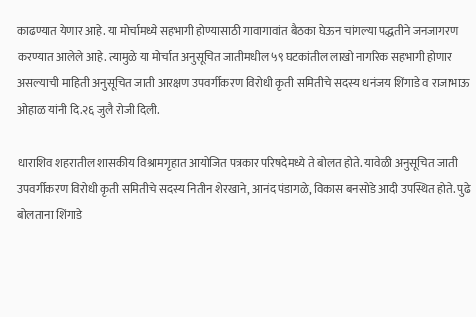काढण्यात येणार आहे. या मोर्चामध्ये सहभागी होण्यासाठी गावागावांत बैठका घेऊन चांगल्या पद्धतीने जनजागरण करण्यात आलेले आहे. त्यामुळे या मोर्चात अनुसूचित जातीमधील ५९ घटकांतील लाखो नागरिक सहभागी होणार असल्याची माहिती अनुसूचित जाती आरक्षण उपवर्गीकरण विरोधी कृती समितीचे सदस्य धनंजय शिंगाडे व राजाभाऊ ओहाळ यांनी दि.२६ जुलै रोजी दिली.

धाराशिव शहरातील शासकीय विश्रामगृहात आयोजित पत्रकार परिषदेमध्ये ते बोलत होते. यावेळी अनुसूचित जाती उपवर्गीकरण विरोधी कृती समितीचे सदस्य नितीन शेरखाने, आनंद पंडागळे, विकास बनसोडे आदी उपस्थित होते. पुढे बोलताना शिंगाडे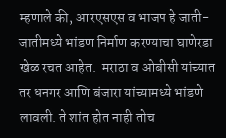म्हणाले की, आरएसएस व भाजप हे जाती-जातीमध्ये भांडण निर्माण करण्याचा घाणेरडा खेळ रचत आहेत.  मराठा व ओबीसी यांच्यात तर धनगर आणि बंजारा यांच्यामध्ये भांडणे लावली. ते शांत होत नाही तोच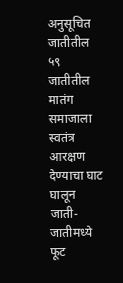अनुसूचित जातीतील ५९ जातीतील मातंग समाजाला स्वतंत्र आरक्षण देण्याचा घाट घालून जाती-जातीमध्ये फूट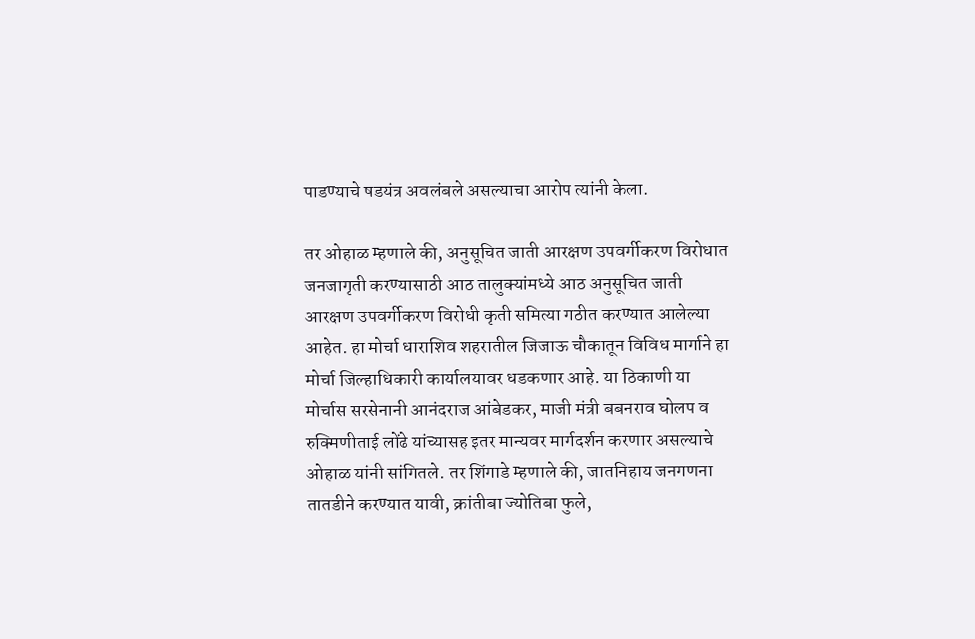पाडण्याचे षडयंत्र अवलंबले असल्याचा आरोप त्यांनी केला.

तर ओहाळ म्हणाले की, अनुसूचित जाती आरक्षण उपवर्गीकरण विरोधात जनजागृती करण्यासाठी आठ तालुक्यांमध्ये आठ अनुसूचित जाती आरक्षण उपवर्गीकरण विरोधी कृती समित्या गठीत करण्यात आलेल्या आहेत. हा मोर्चा धाराशिव शहरातील जिजाऊ चौकातून विविध मार्गाने हा मोर्चा जिल्हाधिकारी कार्यालयावर धडकणार आहे. या ठिकाणी या मोर्चास सरसेनानी आनंदराज आंबेडकर, माजी मंत्री बबनराव घोलप व रुक्मिणीताई लोंढे यांच्यासह इतर मान्यवर मार्गदर्शन करणार असल्याचे ओहाळ यांनी सांगितले. तर शिंगाडे म्हणाले की, जातनिहाय जनगणना तातडीने करण्यात यावी, क्रांतीबा ज्योतिबा फुले,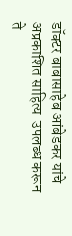डॉक्टर बाबासाहेब आंबेडकर यांचे  अप्रकाशित साहित्य  उपलब्ध करून ते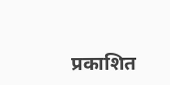प्रकाशित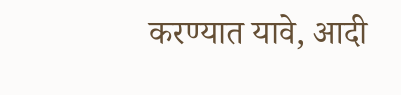करण्यात यावे, आदी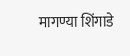मागण्या शिंगाडे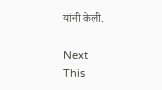यांनी केली.

Next
This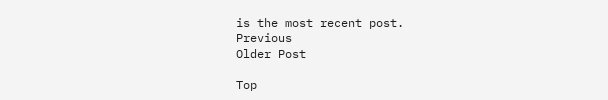is the most recent post.
Previous
Older Post

Top